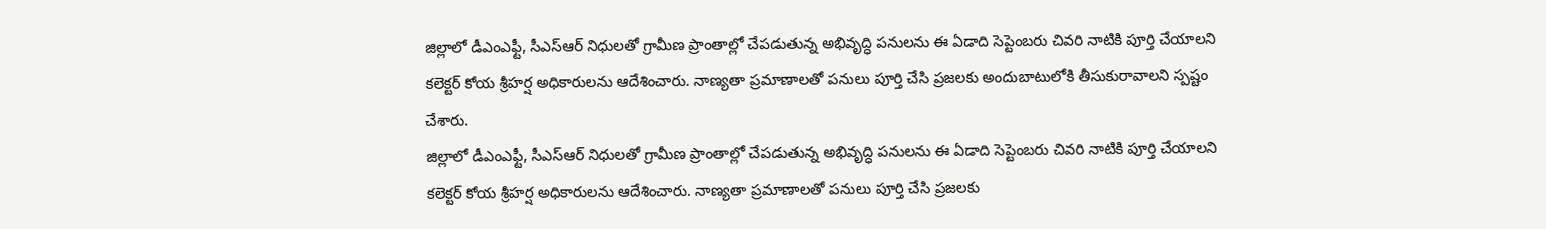జిల్లాలో డీఎంఎఫ్టీ, సీఎస్ఆర్ నిధులతో గ్రామీణ ప్రాంతాల్లో చేపడుతున్న అభివృద్ధి పనులను ఈ ఏడాది సెప్టెంబరు చివరి నాటికి పూర్తి చేయాలని కలెక్టర్ కోయ శ్రీహర్ష అధికారులను ఆదేశించారు. నాణ్యతా ప్రమాణాలతో పనులు పూర్తి చేసి ప్రజలకు అందుబాటులోకి తీసుకురావాలని స్పష్టం చేశారు.
జిల్లాలో డీఎంఎఫ్టీ, సీఎస్ఆర్ నిధులతో గ్రామీణ ప్రాంతాల్లో చేపడుతున్న అభివృద్ధి పనులను ఈ ఏడాది సెప్టెంబరు చివరి నాటికి పూర్తి చేయాలని కలెక్టర్ కోయ శ్రీహర్ష అధికారులను ఆదేశించారు. నాణ్యతా ప్రమాణాలతో పనులు పూర్తి చేసి ప్రజలకు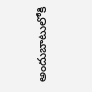అందుబాటులోకి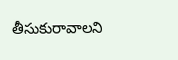తీసుకురావాలని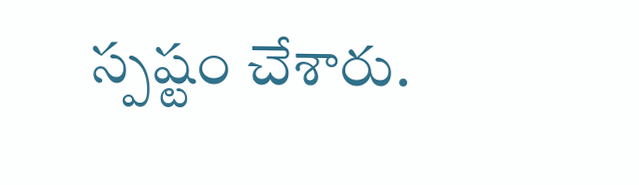స్పష్టం చేశారు.